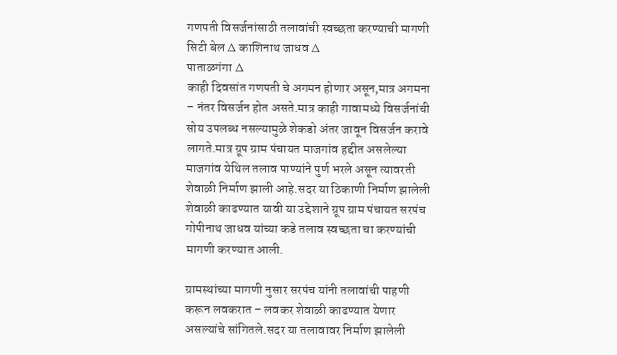गणपती विसर्जनांसाठी तलावांची स्वच्छता करण्याची मागणी
सिटी बेल ∆ काशिनाथ जाधव ∆
पाताळगंगा ∆
काही दिवसांत गणपती चे अगमन होणार असून,मात्र अगमना – नंतर विसर्जन होत असते.मात्र काही गावामध्ये विसर्जनांची सोय उपलब्ध नसल्यामुळे शेकडो अंतर जावून विसर्जन करावे लागते.मात्र ग्रूप ग्राम पंचायत माजगांव हद्दीत असलेल्या माजगांव येथिल तलाव पाण्यांने पुर्ण भरले असून त्यावरती शेवाळी निर्माण झाली आहे.सदर या ठिकाणी निर्माण झालेली शेवाळी काढण्यात यावी या उद्देशाने ग्रूप ग्राम पंचायत सरपंच गोपीनाथ जाधव यांच्या कडे तलाव स्वच्छता चा करण्यांची मागणी करण्यात आली.

ग्रामस्थांच्या मागणी नुसार सरपंच यांनी तलावांची पाहणी करून लवकरात – लवकर शेवाळी काढण्यात येणार असल्यांचे सांगितले.सदर या तलावावर निर्माण झालेली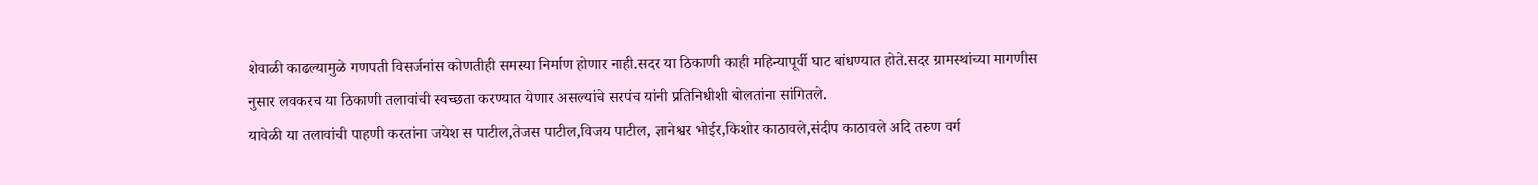शेवाळी काढल्यामुळे गणपती विसर्जनांस कोणतीही समस्या निर्माण होणार नाही.सदर या ठिकाणी काही महिन्यापूर्वी घाट बांधण्यात होते.सदर ग्रामस्थांच्या मागणीस नुसार लवकरच या ठिकाणी तलावांची स्वच्छता करण्यात येणार असल्यांचे सरपंच यांनी प्रतिनिधीशी बोलतांना सांगितले.
यावेळी या तलावांची पाहणी करतांना जयेश स पाटील,तेजस पाटील,विजय पाटील, ज्ञानेश्वर भोईर,किशोर काठावले,संदीप काठावले अदि तरुण वर्ग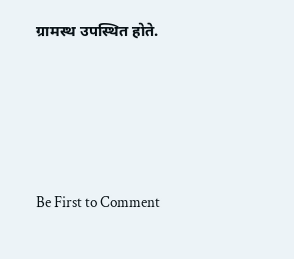ग्रामस्थ उपस्थित होते.








Be First to Comment